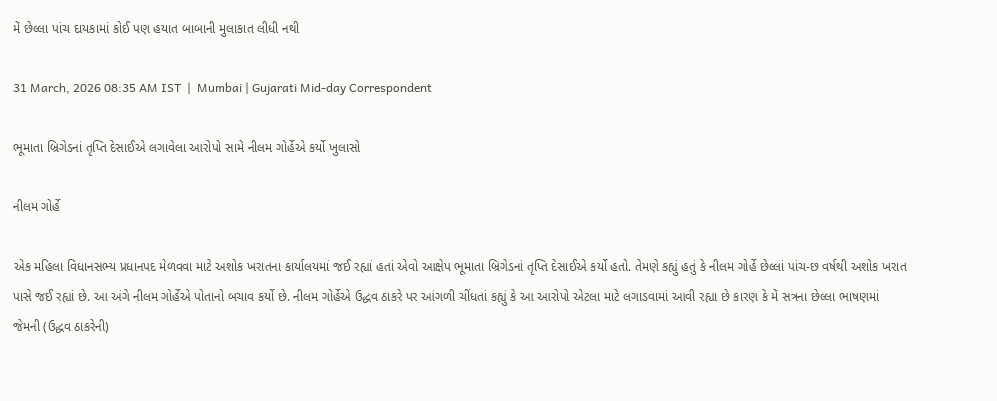મેં છેલ્લા પાંચ દાયકામાં કોઈ પણ હયાત બાબાની મુલાકાત લીધી નથી

31 March, 2026 08:35 AM IST  |  Mumbai | Gujarati Mid-day Correspondent

ભૂમાતા બ્રિગેડનાં તૃપ્તિ દેસાઈએ લગાવેલા આરોપો સામે નીલમ ગોર્હેએ કર્યો ખુલાસો

નીલમ ગોર્હે

એક મહિલા વિધાનસભ્ય પ્રધાનપદ મેળવવા માટે અશોક ખરાતના કાર્યાલયમાં જઈ રહ્યાં હતાં એવો આક્ષેપ ભૂમાતા બ્રિગેડનાં તૃપ્તિ દેસાઈએ કર્યો હતો. તેમણે કહ્યું હતું કે નીલમ ગોર્હે છેલ્લાં પાંચ-છ વર્ષથી અશોક ખરાત પાસે જઈ રહ્યાં છે. આ અંગે નીલમ ગોર્હેએ પોતાનો બચાવ કર્યો છે. નીલમ ગોર્હેએ ઉદ્ધવ ઠાકરે પર આંગળી ચીંધતાં કહ્યું કે આ આરોપો એટલા માટે લગાડવામાં આવી રહ્યા છે કારણ કે મેં સત્રના છેલ્લા ભાષણમાં જેમની (ઉદ્ધવ ઠાકરેની)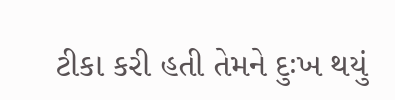ટીકા કરી હતી તેમને દુઃખ થયું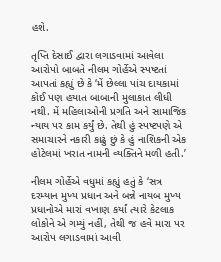હશે.

તૃપ્તિ દેસાઈ દ્વારા લગાડવામાં આવેલા આરોપો બાબતે નીલમ ગોર્હેએ સ્પષ્ટતાં આપતાં કહ્યું છે કે ‘મેં છેલ્લા પાંચ દાયકામાં કોઈ પણ હયાત બાબાની મુલાકાત લીધી નથી. મેં મહિલાઓની પ્રગતિ અને સામાજિક ન્યાય પર કામ કર્યું છે. તેથી હું સ્પષ્ટપણે એ સમાચારને નકારી કાઢું છું કે હું નાશિકની એક હોટેલમાં ખરાત નામની વ્યક્તિને મળી હતી.’

નીલમ ગોર્હેએ વધુમાં કહ્યું હતું કે ‘સત્ર દરમ્યાન મુખ્ય પ્રધાન અને બન્ને નાયબ મુખ્ય પ્રધાનોએ મારાં વખાણ કર્યાં ત્યારે કેટલાક લોકોને એ ગમ્યું નહીં, તેથી જ હવે મારા પર આરોપ લગાડવામાં આવી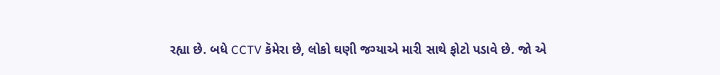રહ્યા છે. બધે CCTV કૅમેરા છે, લોકો ઘણી જગ્યાએ મારી સાથે ફોટો પડાવે છે. જો એ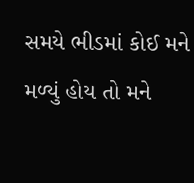સમયે ભીડમાં કોઈ મને મળ્યું હોય તો મને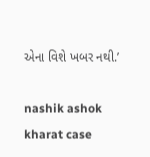એના વિશે ખબર નથી.’

nashik ashok kharat case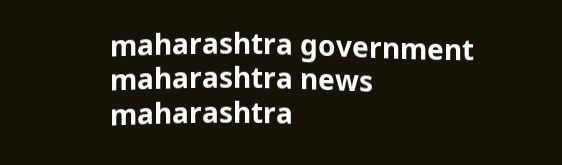maharashtra government maharashtra news maharashtra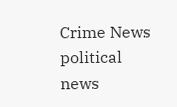Crime News political news